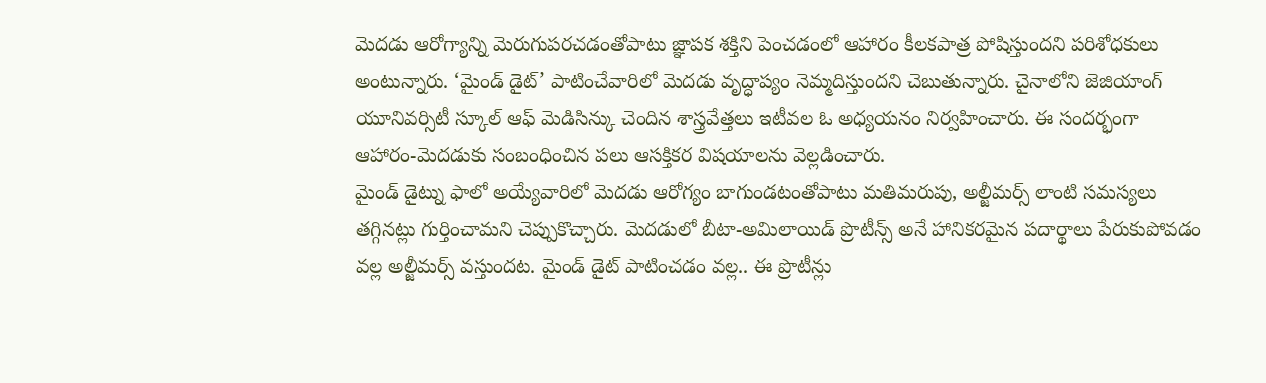మెదడు ఆరోగ్యాన్ని మెరుగుపరచడంతోపాటు జ్ఞాపక శక్తిని పెంచడంలో ఆహారం కీలకపాత్ర పోషిస్తుందని పరిశోధకులు అంటున్నారు. ‘మైండ్ డైట్’ పాటించేవారిలో మెదడు వృద్ధాప్యం నెమ్మదిస్తుందని చెబుతున్నారు. చైనాలోని జెజియాంగ్ యూనివర్సిటీ స్కూల్ ఆఫ్ మెడిసిన్కు చెందిన శాస్త్రవేత్తలు ఇటీవల ఓ అధ్యయనం నిర్వహించారు. ఈ సందర్భంగా ఆహారం-మెదడుకు సంబంధించిన పలు ఆసక్తికర విషయాలను వెల్లడించారు.
మైండ్ డైట్ను ఫాలో అయ్యేవారిలో మెదడు ఆరోగ్యం బాగుండటంతోపాటు మతిమరుపు, అల్జీమర్స్ లాంటి సమస్యలు తగ్గినట్లు గుర్తించామని చెప్పుకొచ్చారు. మెదడులో బీటా-అమిలాయిడ్ ప్రొటీన్స్ అనే హానికరమైన పదార్థాలు పేరుకుపోవడం వల్ల అల్జీమర్స్ వస్తుందట. మైండ్ డైట్ పాటించడం వల్ల.. ఈ ప్రొటీన్లు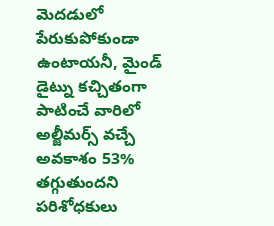మెదడులో పేరుకుపోకుండా ఉంటాయనీ, మైండ్ డైట్ను కచ్చితంగా పాటించే వారిలో అల్జీమర్స్ వచ్చే అవకాశం 53% తగ్గుతుందని పరిశోధకులు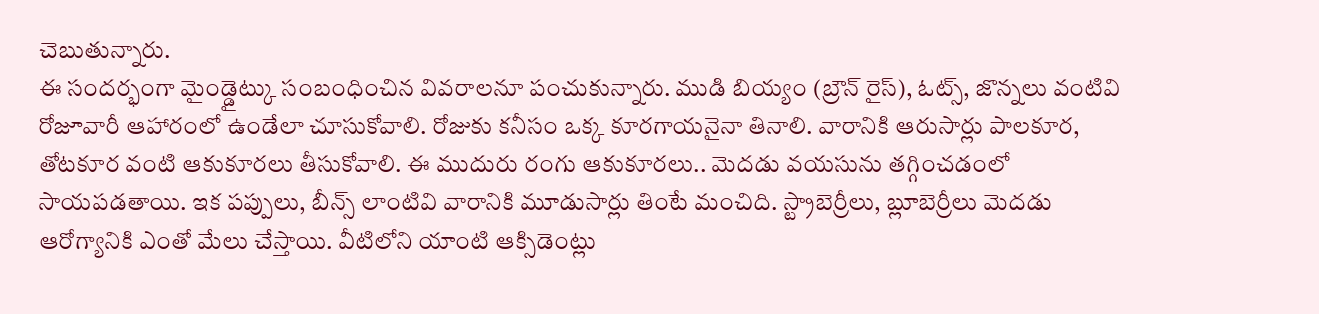చెబుతున్నారు.
ఈ సందర్భంగా మైండ్డైట్కు సంబంధించిన వివరాలనూ పంచుకున్నారు. ముడి బియ్యం (బ్రౌన్ రైస్), ఓట్స్, జొన్నలు వంటివి రోజూవారీ ఆహారంలో ఉండేలా చూసుకోవాలి. రోజుకు కనీసం ఒక్క కూరగాయనైనా తినాలి. వారానికి ఆరుసార్లు పాలకూర, తోటకూర వంటి ఆకుకూరలు తీసుకోవాలి. ఈ ముదురు రంగు ఆకుకూరలు.. మెదడు వయసును తగ్గించడంలో సాయపడతాయి. ఇక పప్పులు, బీన్స్ లాంటివి వారానికి మూడుసార్లు తింటే మంచిది. స్ట్రాబెర్రీలు, బ్లూబెర్రీలు మెదడు ఆరోగ్యానికి ఎంతో మేలు చేస్తాయి. వీటిలోని యాంటి ఆక్సిడెంట్లు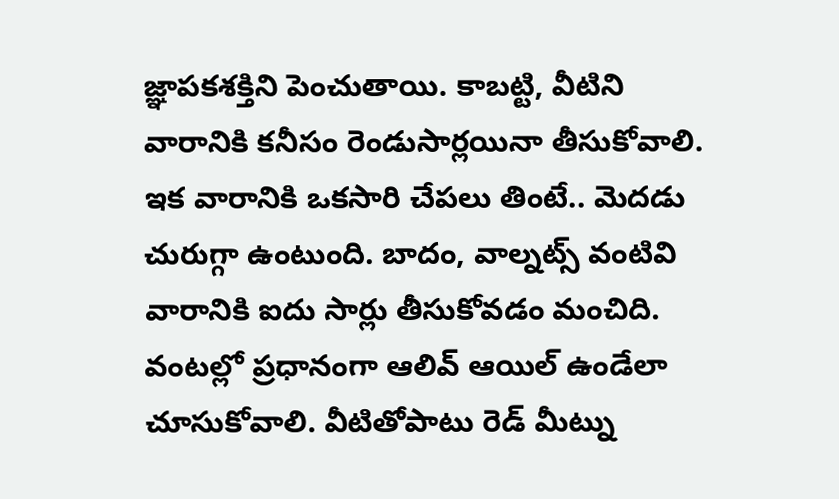జ్ఞాపకశక్తిని పెంచుతాయి. కాబట్టి, వీటిని వారానికి కనీసం రెండుసార్లయినా తీసుకోవాలి.
ఇక వారానికి ఒకసారి చేపలు తింటే.. మెదడు చురుగ్గా ఉంటుంది. బాదం, వాల్నట్స్ వంటివి వారానికి ఐదు సార్లు తీసుకోవడం మంచిది. వంటల్లో ప్రధానంగా ఆలివ్ ఆయిల్ ఉండేలా చూసుకోవాలి. వీటితోపాటు రెడ్ మీట్ను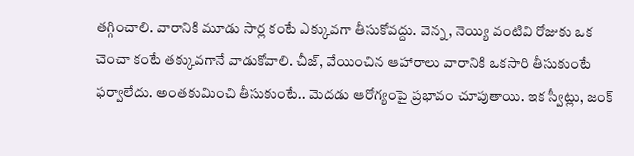తగ్గించాలి. వారానికి మూడు సార్ల కంటే ఎక్కువగా తీసుకోవద్దు. వెన్న, నెయ్యి వంటివి రోజుకు ఒక చెంచా కంటే తక్కువగానే వాడుకోవాలి. చీజ్, వేయించిన ఆహారాలు వారానికి ఒకసారి తీసుకుంటే ఫర్వాలేదు. అంతకుమించి తీసుకుంటే.. మెదడు ఆరోగ్యంపై ప్రభావం చూపుతాయి. ఇక స్వీట్లు, జంక్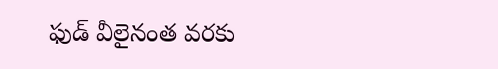ఫుడ్ వీలైనంత వరకు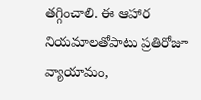తగ్గించాలి. ఈ ఆహార నియమాలతోపాటు ప్రతిరోజూ వ్యాయామం,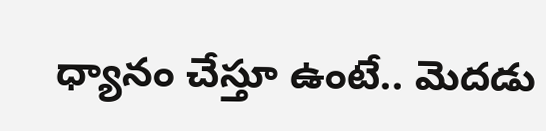ధ్యానం చేస్తూ ఉంటే.. మెదడు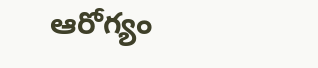ఆరోగ్యం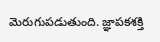మెరుగుపడుతుంది. జ్ఞాపకశక్తి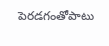పెరడగంతోపాటు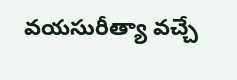వయసురీత్యా వచ్చే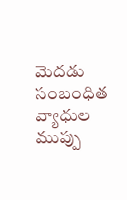మెదడు సంబంధిత వ్యాధుల ముప్పు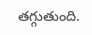తగ్గుతుంది.